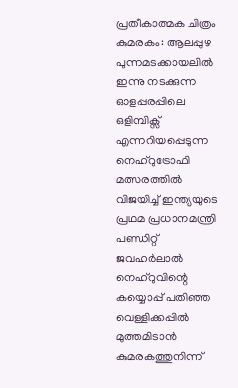പ്രതീകാത്മക ചിത്രം
കുമരകം: ആലപ്പുഴ പുന്നമടക്കായലിൽ ഇന്നു നടക്കുന്ന ഓളപ്പരപ്പിലെ ഒളിമ്പിക്സ് എന്നറിയപ്പെടുന്ന നെഹ്റുട്രോഫി മത്സരത്തിൽ വിജയിച്ച് ഇന്ത്യയുടെ പ്രഥമ പ്രധാനമന്ത്രി പണ്ഡിറ്റ് ജവഹർലാൽ നെഹ്റുവിന്റെ കയ്യൊപ്പ് പതിഞ്ഞ വെള്ളിക്കപ്പിൽ മുത്തമിടാൻ കുമരകത്തുനിന്ന്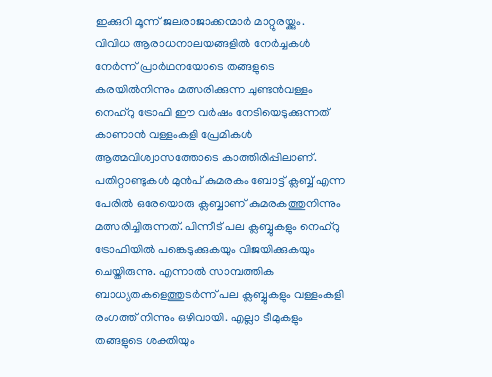ഇക്കുറി മൂന്ന് ജലരാജാക്കന്മാർ മാറ്റുരയ്ക്കും.
വിവിധ ആരാധനാലയങ്ങളിൽ നേർച്ചകൾ നേർന്ന് പ്രാർഥനയോടെ തങ്ങളുടെ കരയിൽനിന്നും മത്സരിക്കുന്ന ചുണ്ടൻവള്ളം നെഹ്റു ട്രോഫി ഈ വർഷം നേടിയെടുക്കുന്നത് കാണാൻ വള്ളംകളി പ്രേമികൾ ആത്മവിശ്വാസത്തോടെ കാത്തിരിപ്പിലാണ്. പതിറ്റാണ്ടുകൾ മുൻപ് കുമരകം ബോട്ട് ക്ലബ്ബ് എന്ന പേരിൽ ഒരേയൊരു ക്ലബ്ബാണ് കുമരകത്തുനിന്നും മത്സരിച്ചിരുന്നത്. പിന്നീട് പല ക്ലബ്ബുകളും നെഹ്റു ട്രോഫിയിൽ പങ്കെടുക്കുകയും വിജയിക്കുകയും ചെയ്തിരുന്നു. എന്നാൽ സാമ്പത്തിക ബാധ്യതകളെത്തുടർന്ന് പല ക്ലബ്ബുകളും വള്ളംകളി രംഗത്ത് നിന്നും ഒഴിവായി. എല്ലാ ടീമുകളും തങ്ങളുടെ ശക്തിയും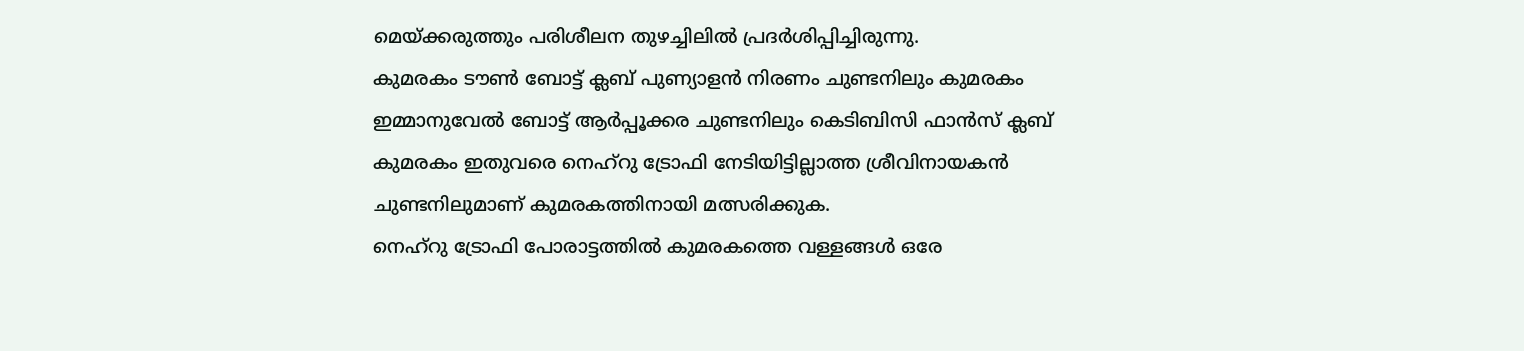മെയ്ക്കരുത്തും പരിശീലന തുഴച്ചിലിൽ പ്രദർശിപ്പിച്ചിരുന്നു.
കുമരകം ടൗൺ ബോട്ട് ക്ലബ് പുണ്യാളൻ നിരണം ചുണ്ടനിലും കുമരകം ഇമ്മാനുവേൽ ബോട്ട് ആർപ്പൂക്കര ചുണ്ടനിലും കെടിബിസി ഫാൻസ് ക്ലബ് കുമരകം ഇതുവരെ നെഹ്റു ട്രോഫി നേടിയിട്ടില്ലാത്ത ശ്രീവിനായകൻ ചുണ്ടനിലുമാണ് കുമരകത്തിനായി മത്സരിക്കുക.
നെഹ്റു ട്രോഫി പോരാട്ടത്തിൽ കുമരകത്തെ വള്ളങ്ങൾ ഒരേ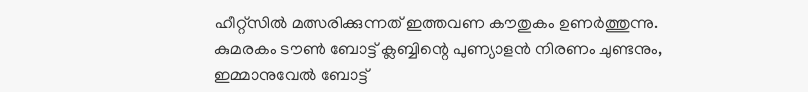ഹീറ്റ്സിൽ മത്സരിക്കുന്നത് ഇത്തവണ കൗതുകം ഉണർത്തുന്നു. കുമരകം ടൗൺ ബോട്ട് ക്ലബ്ബിന്റെ പുണ്യാളൻ നിരണം ചുണ്ടനും, ഇമ്മാനുവേൽ ബോട്ട്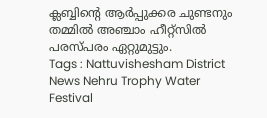ക്ലബ്ബിന്റെ ആർപ്പുക്കര ചുണ്ടനും തമ്മിൽ അഞ്ചാം ഹീറ്റ്സിൽ പരസ്പരം ഏറ്റുമുട്ടും.
Tags : Nattuvishesham District News Nehru Trophy Water Festival